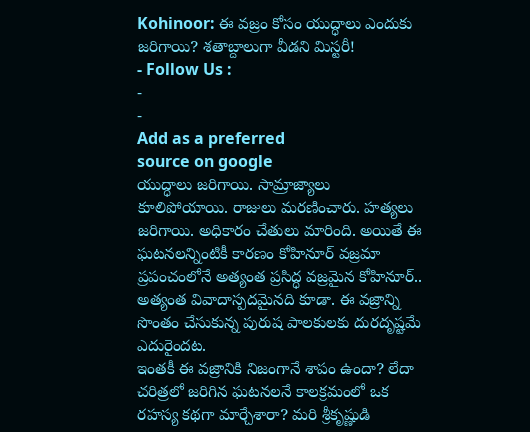Kohinoor: ఈ వజ్రం కోసం యుద్ధాలు ఎందుకు జరిగాయి? శతాబ్దాలుగా వీడని మిస్టరీ!
- Follow Us :
-
-
Add as a preferred
source on google
యుద్ధాలు జరిగాయి. సామ్రాజ్యాలు కూలిపోయాయి. రాజులు మరణించారు. హత్యలు జరిగాయి. అధికారం చేతులు మారింది. అయితే ఈ ఘటనలన్నింటికీ కారణం కోహినూర్ వజ్రమా ప్రపంచంలోనే అత్యంత ప్రసిద్ధ వజ్రమైన కోహినూర్.. అత్యంత వివాదాస్పదమైనది కూడా. ఈ వజ్రాన్ని సొంతం చేసుకున్న పురుష పాలకులకు దురదృష్టమే ఎదురైందట.
ఇంతకీ ఈ వజ్రానికి నిజంగానే శాపం ఉందా? లేదా చరిత్రలో జరిగిన ఘటనలనే కాలక్రమంలో ఒక రహస్య కథగా మార్చేశారా? మరి శ్రీకృష్ణుడి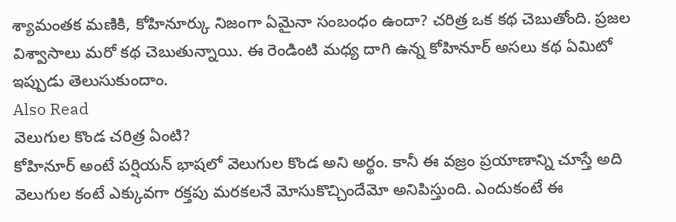శ్యామంతక మణికి, కోహినూర్కు నిజంగా ఏమైనా సంబంధం ఉందా? చరిత్ర ఒక కథ చెబుతోంది. ప్రజల విశ్వాసాలు మరో కథ చెబుతున్నాయి. ఈ రెండింటి మధ్య దాగి ఉన్న కోహినూర్ అసలు కథ ఏమిటో ఇప్పుడు తెలుసుకుందాం.
Also Read
వెలుగుల కొండ చరిత్ర ఏంటి?
కోహినూర్ అంటే పర్షియన్ భాషలో వెలుగుల కొండ అని అర్థం. కానీ ఈ వజ్రం ప్రయాణాన్ని చూస్తే అది వెలుగుల కంటే ఎక్కువగా రక్తపు మరకలనే మోసుకొచ్చిందేమో అనిపిస్తుంది. ఎందుకంటే ఈ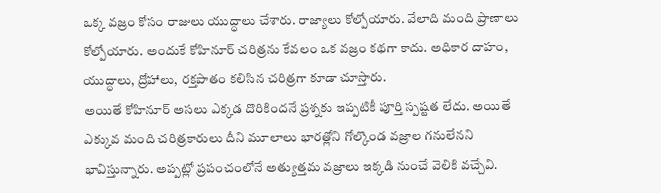ఒక్క వజ్రం కోసం రాజులు యుద్ధాలు చేశారు. రాజ్యాలు కోల్పోయారు. వేలాది మంది ప్రాణాలు కోల్పోయారు. అందుకే కోహినూర్ చరిత్రను కేవలం ఒక వజ్రం కథగా కాదు. అధికార దాహం, యుద్ధాలు, ద్రోహాలు, రక్తపాతం కలిసిన చరిత్రగా కూడా చూస్తారు.
అయితే కోహినూర్ అసలు ఎక్కడ దొరికిందనే ప్రశ్నకు ఇప్పటికీ పూర్తి స్పష్టత లేదు. అయితే ఎక్కువ మంది చరిత్రకారులు దీని మూలాలు భారత్లోని గోల్కొండ వజ్రాల గనులేనని భావిస్తున్నారు. అప్పట్లో ప్రపంచంలోనే అత్యుత్తమ వజ్రాలు ఇక్కడి నుంచే వెలికి వచ్చేవి.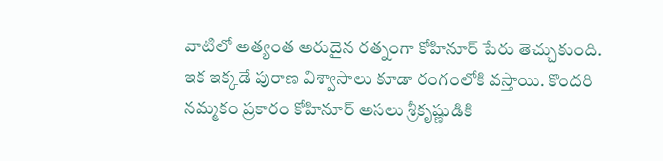వాటిలో అత్యంత అరుదైన రత్నంగా కోహినూర్ పేరు తెచ్చుకుంది. ఇక ఇక్కడే పురాణ విశ్వాసాలు కూడా రంగంలోకి వస్తాయి. కొందరి నమ్మకం ప్రకారం కోహినూర్ అసలు శ్రీకృష్ణుడికి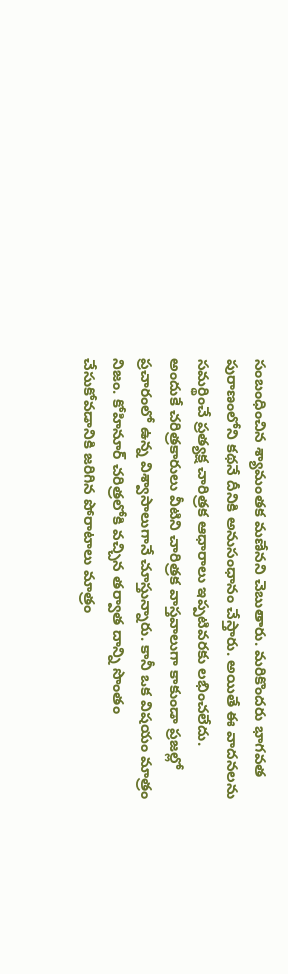సంబంధించిన శ్యామంతక మణేనని చెబుతారు. మరికొందరు భాగవత పురాణంలోని కథనే దీనికి అనుసంధానం చేస్తారు. అయితే ఈ వాదనలను సమర్థించే ప్రత్యక్ష చారిత్రక ఆధారాలు ఇప్పటివరకు లభించలేదు.
అందుకే చరిత్రకారులు వీటిని చారిత్రక వాస్తవాలుగా కాకుండా ప్రజల్లో ప్రచారంలో ఉన్న విశ్వాసాలుగానే చూస్తున్నారు. కానీ ఒక విషయం మాత్రం నిజం. కోహినూర్ చరిత్రలోకి వచ్చిన తర్వాత దాన్ని సొంతం చేసుకోవడానికి జరిగిన పోరాటాలు మాత్రం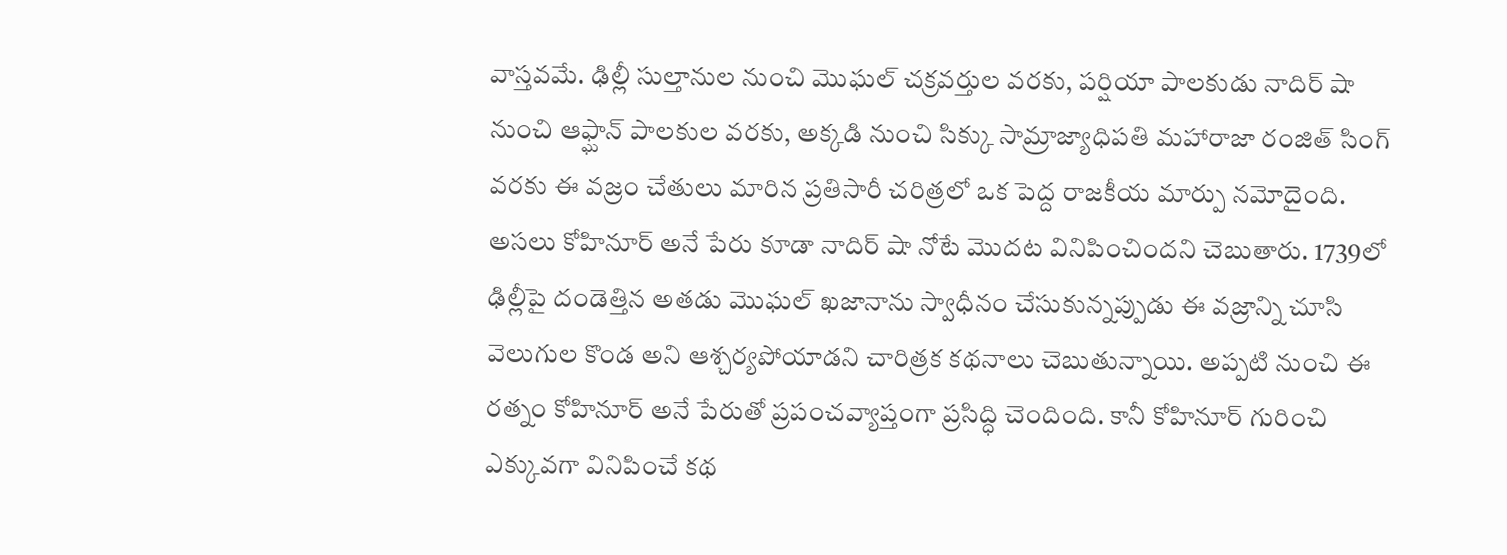వాస్తవమే. ఢిల్లీ సుల్తానుల నుంచి మొఘల్ చక్రవర్తుల వరకు, పర్షియా పాలకుడు నాదిర్ షా నుంచి ఆఫ్ఘాన్ పాలకుల వరకు, అక్కడి నుంచి సిక్కు సామ్రాజ్యాధిపతి మహారాజా రంజిత్ సింగ్ వరకు ఈ వజ్రం చేతులు మారిన ప్రతిసారీ చరిత్రలో ఒక పెద్ద రాజకీయ మార్పు నమోదైంది.
అసలు కోహినూర్ అనే పేరు కూడా నాదిర్ షా నోటే మొదట వినిపించిందని చెబుతారు. 1739లో ఢిల్లీపై దండెత్తిన అతడు మొఘల్ ఖజానాను స్వాధీనం చేసుకున్నప్పుడు ఈ వజ్రాన్ని చూసి వెలుగుల కొండ అని ఆశ్చర్యపోయాడని చారిత్రక కథనాలు చెబుతున్నాయి. అప్పటి నుంచి ఈ రత్నం కోహినూర్ అనే పేరుతో ప్రపంచవ్యాప్తంగా ప్రసిద్ధి చెందింది. కానీ కోహినూర్ గురించి ఎక్కువగా వినిపించే కథ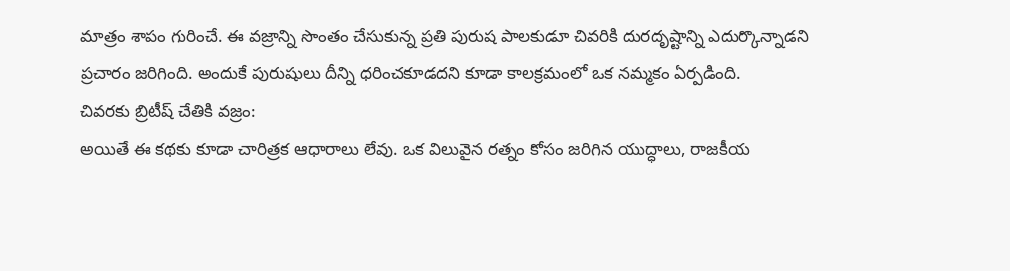మాత్రం శాపం గురించే. ఈ వజ్రాన్ని సొంతం చేసుకున్న ప్రతి పురుష పాలకుడూ చివరికి దురదృష్టాన్ని ఎదుర్కొన్నాడని ప్రచారం జరిగింది. అందుకే పురుషులు దీన్ని ధరించకూడదని కూడా కాలక్రమంలో ఒక నమ్మకం ఏర్పడింది.
చివరకు బ్రిటీష్ చేతికి వజ్రం:
అయితే ఈ కథకు కూడా చారిత్రక ఆధారాలు లేవు. ఒక విలువైన రత్నం కోసం జరిగిన యుద్ధాలు, రాజకీయ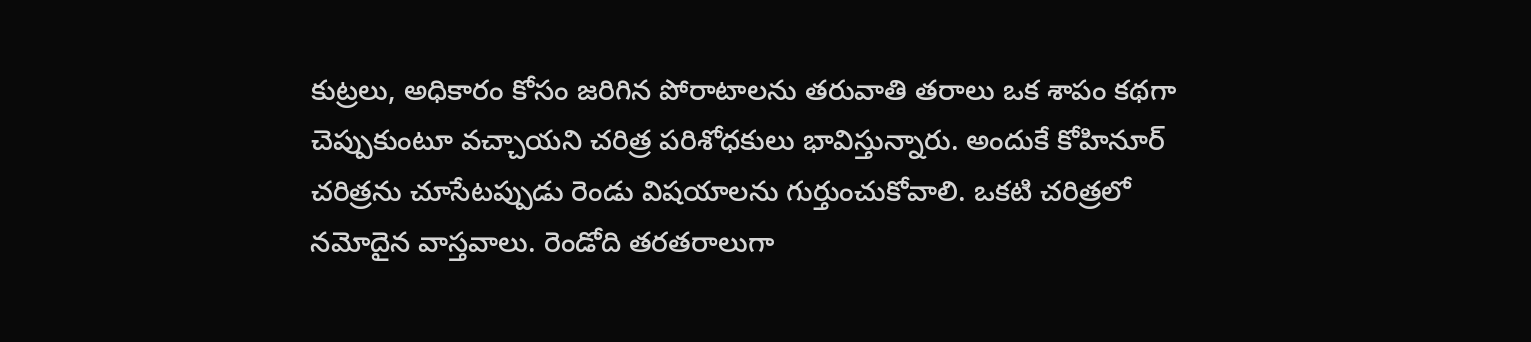కుట్రలు, అధికారం కోసం జరిగిన పోరాటాలను తరువాతి తరాలు ఒక శాపం కథగా చెప్పుకుంటూ వచ్చాయని చరిత్ర పరిశోధకులు భావిస్తున్నారు. అందుకే కోహినూర్ చరిత్రను చూసేటప్పుడు రెండు విషయాలను గుర్తుంచుకోవాలి. ఒకటి చరిత్రలో నమోదైన వాస్తవాలు. రెండోది తరతరాలుగా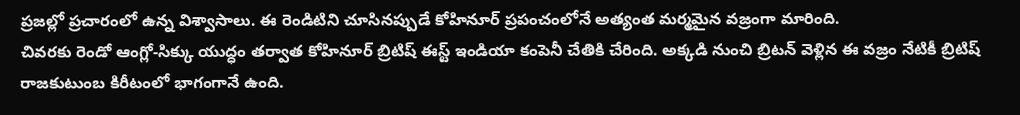ప్రజల్లో ప్రచారంలో ఉన్న విశ్వాసాలు. ఈ రెండిటిని చూసినప్పుడే కోహినూర్ ప్రపంచంలోనే అత్యంత మర్మమైన వజ్రంగా మారింది.
చివరకు రెండో ఆంగ్లో-సిక్కు యుద్ధం తర్వాత కోహినూర్ బ్రిటిష్ ఈస్ట్ ఇండియా కంపెనీ చేతికి చేరింది. అక్కడి నుంచి బ్రిటన్ వెళ్లిన ఈ వజ్రం నేటికీ బ్రిటిష్ రాజకుటుంబ కిరీటంలో భాగంగానే ఉంది.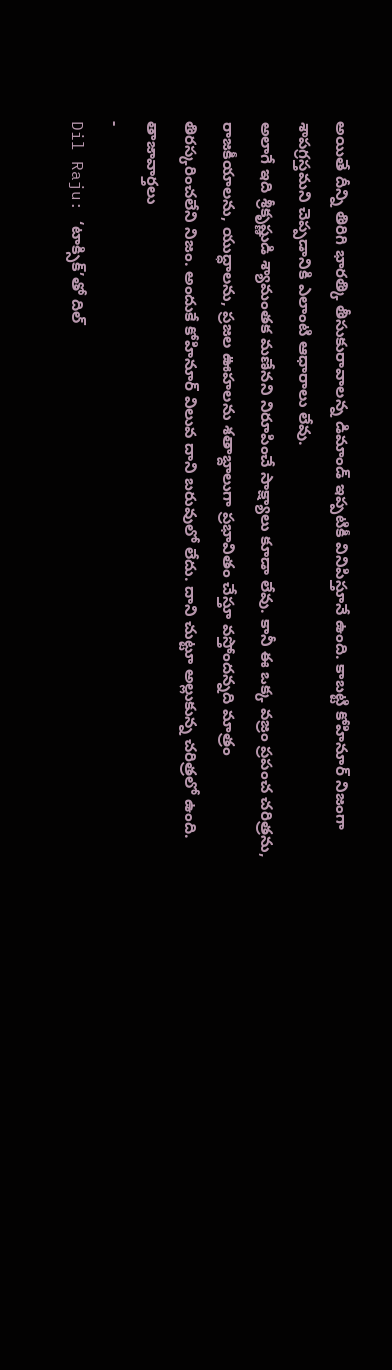అయితే దీన్ని తిరిగి భారత్కి తీసుకురావాలన్న డిమాండ్ ఇప్పటికీ వినిపిస్తూనే ఉంది. కాబట్టి కోహినూర్ నిజంగా శాపగ్రస్తమని చెప్పడానికి ఎలాంటి ఆధారాలు లేవు.
అలాగే ఇది శ్రీకృష్ణుడి శ్యామంతక మణేనని నిరూపించే సాక్ష్యాలు కూడా లేవు. కానీ ఈ ఒక్క వజ్రం ప్రపంచ చరిత్రను, రాజకీయాలను, యుద్ధాలను, ప్రజల ఊహలను శతాబ్దాలుగా ప్రభావితం చేస్తూ వస్తోందన్నది మాత్రం తిరస్కరించలేని నిజం. అందుకే కోహినూర్ విలువ దాని బరువులో లేదు. దాని చుట్టూ అల్లుకున్న చరిత్రలో ఉంది.
తాజావార్తలు
-
Dil Raju: ‘టాక్సిక్’తో దిల్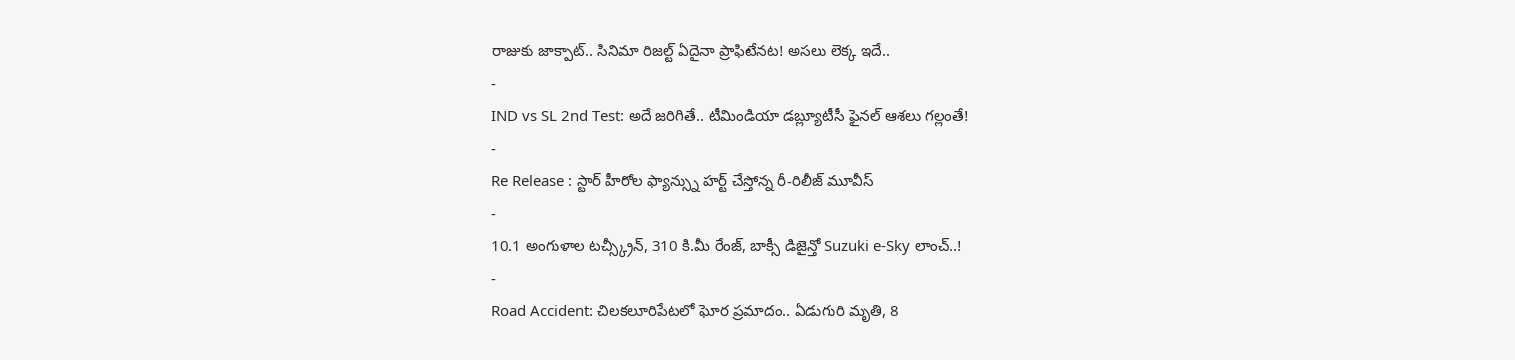రాజుకు జాక్పాట్.. సినిమా రిజల్ట్ ఏదైనా ప్రాఫిటేనట! అసలు లెక్క ఇదే..
-
IND vs SL 2nd Test: అదే జరిగితే.. టీమిండియా డబ్ల్యూటీసీ ఫైనల్ ఆశలు గల్లంతే!
-
Re Release : స్టార్ హీరోల ఫ్యాన్స్ను హర్ట్ చేస్తోన్న రీ-రిలీజ్ మూవీస్
-
10.1 అంగుళాల టచ్స్క్రీన్, 310 కి.మీ రేంజ్, బాక్సీ డిజైన్తో Suzuki e-Sky లాంచ్..!
-
Road Accident: చిలకలూరిపేటలో ఘోర ప్రమాదం.. ఏడుగురి మృతి, 8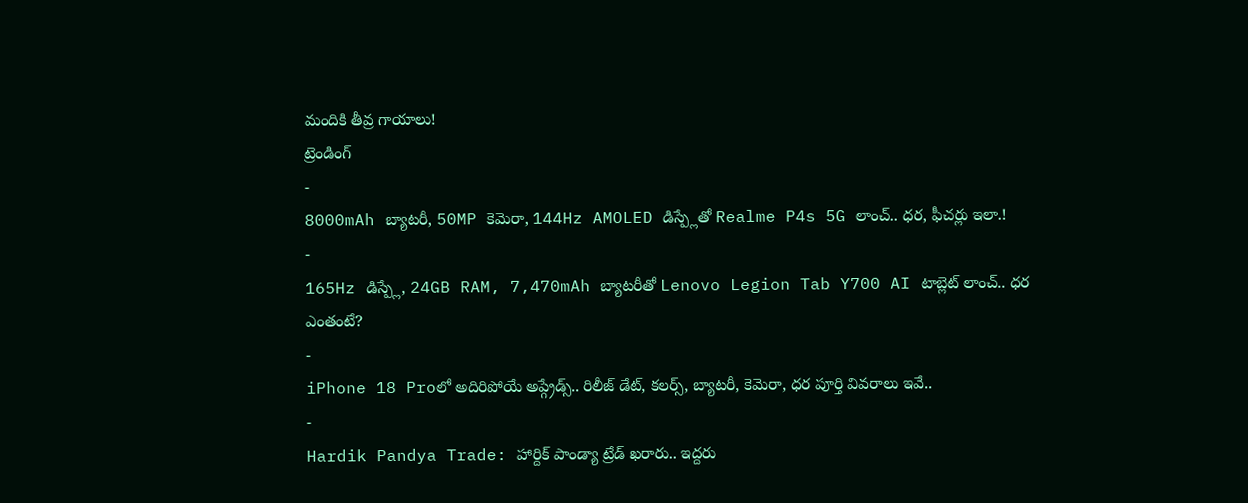మందికి తీవ్ర గాయాలు!
ట్రెండింగ్
-
8000mAh బ్యాటరీ, 50MP కెమెరా, 144Hz AMOLED డిస్ప్లేతో Realme P4s 5G లాంచ్.. ధర, ఫీచర్లు ఇలా.!
-
165Hz డిస్ప్లే, 24GB RAM, 7,470mAh బ్యాటరీతో Lenovo Legion Tab Y700 AI టాబ్లెట్ లాంచ్.. ధర ఎంతంటే?
-
iPhone 18 Proలో అదిరిపోయే అప్గ్రేడ్స్.. రిలీజ్ డేట్, కలర్స్, బ్యాటరీ, కెమెరా, ధర పూర్తి వివరాలు ఇవే..
-
Hardik Pandya Trade: హార్దిక్ పాండ్యా ట్రేడ్ ఖరారు.. ఇద్దరు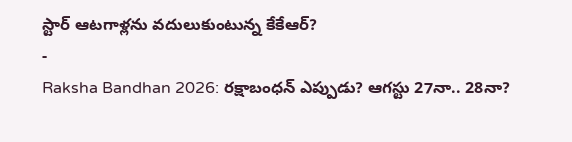స్టార్ ఆటగాళ్లను వదులుకుంటున్న కేకేఆర్?
-
Raksha Bandhan 2026: రక్షాబంధన్ ఎప్పుడు? ఆగస్టు 27నా.. 28నా?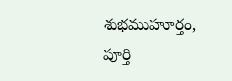శుభముహూర్తం, పూర్తి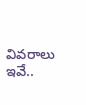వివరాలు ఇవే..